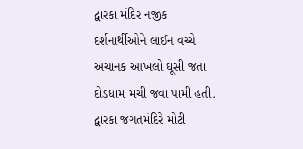દ્વારકા મંદિર નજીક દર્શનાર્થીઓને લાઈન વચ્ચે અચાનક આખલો ઘૂસી જતા દોડધામ મચી જવા પામી હતી. દ્વારકા જગતમંદિરે મોટી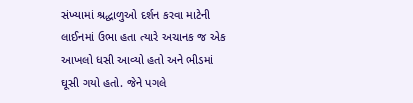સંખ્યામાં શ્રદ્ધાળુઓ દર્શન કરવા માટેની લાઈનમાં ઉભા હતા ત્યારે અચાનક જ એક આખલો ધસી આવ્યો હતો અને ભીડમાં ઘૂસી ગયો હતો. જેને પગલે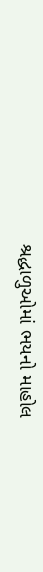શ્રદ્ધાળુઓમાં ભયનો માહોલ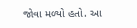જોવા મળ્યો હતો. આ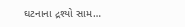ઘટનાના દ્રશ્યો સામ…